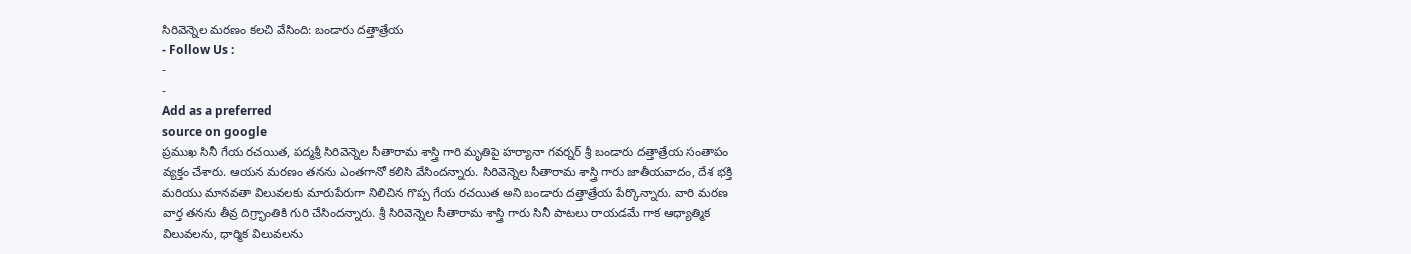సిరివెన్నెల మరణం కలచి వేసింది: బండారు దత్తాత్రేయ
- Follow Us :
-
-
Add as a preferred
source on google
ప్రముఖ సినీ గేయ రచయిత, పద్మశ్రీ సిరివెన్నెల సీతారామ శాస్త్రి గారి మృతిపై హర్యానా గవర్నర్ శ్రీ బండారు దత్తాత్రేయ సంతాపం వ్యక్తం చేశారు. ఆయన మరణం తనను ఎంతగానో కలిసి వేసిందన్నారు. సిరివెన్నెల సీతారామ శాస్త్రి గారు జాతీయవాదం, దేశ భక్తి మరియు మానవతా విలువలకు మారుపేరుగా నిలిచిన గొప్ప గేయ రచయిత అని బండారు దత్తాత్రేయ పేర్కొన్నారు. వారి మరణ వార్త తనను తీవ్ర దిగ్ర్భాంతికి గురి చేసిందన్నారు. శ్రీ సిరివెన్నెల సీతారామ శాస్త్రి గారు సినీ పాటలు రాయడమే గాక ఆధ్యాత్మిక విలువలను, ధార్మిక విలువలను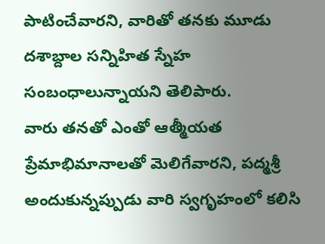పాటించేవారని, వారితో తనకు మూడు దశాబ్దాల సన్నిహిత స్నేహ సంబంధాలున్నాయని తెలిపారు.
వారు తనతో ఎంతో ఆత్మీయత ప్రేమాభిమానాలతో మెలిగేవారని, పద్మశ్రీ అందుకున్నప్పుడు వారి స్వగృహంలో కలిసి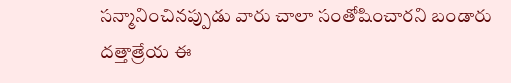సన్మానించినప్పుడు వారు చాలా సంతోషించారని బండారు దత్తాత్రేయ ఈ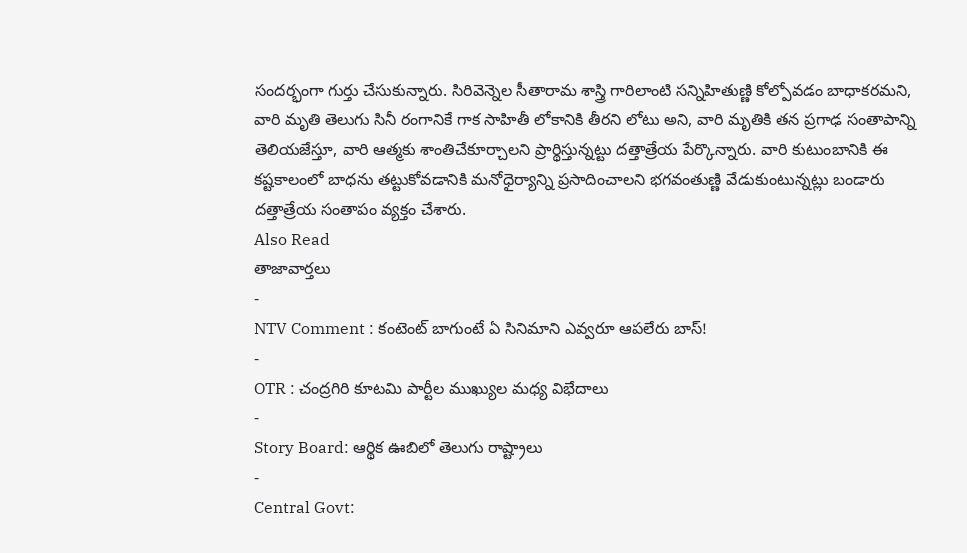సందర్భంగా గుర్తు చేసుకున్నారు. సిరివెన్నెల సీతారామ శాస్త్రి గారిలాంటి సన్నిహితుణ్ణి కోల్పోవడం బాధాకరమని, వారి మృతి తెలుగు సినీ రంగానికే గాక సాహితీ లోకానికి తీరని లోటు అని, వారి మృతికి తన ప్రగాఢ సంతాపాన్ని తెలియజేస్తూ, వారి ఆత్మకు శాంతిచేకూర్చాలని ప్రార్థిస్తున్నట్టు దత్తాత్రేయ పేర్కొన్నారు. వారి కుటుంబానికి ఈ కష్టకాలంలో బాధను తట్టుకోవడానికి మనోధైర్యాన్ని ప్రసాదించాలని భగవంతుణ్ణి వేడుకుంటున్నట్లు బండారు దత్తాత్రేయ సంతాపం వ్యక్తం చేశారు.
Also Read
తాజావార్తలు
-
NTV Comment : కంటెంట్ బాగుంటే ఏ సినిమాని ఎవ్వరూ ఆపలేరు బాస్!
-
OTR : చంద్రగిరి కూటమి పార్టీల ముఖ్యుల మధ్య విభేదాలు
-
Story Board: ఆర్థిక ఊబిలో తెలుగు రాష్ట్రాలు
-
Central Govt: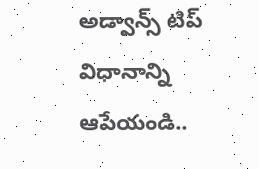అడ్వాన్స్ టిప్ విధానాన్ని ఆపేయండి..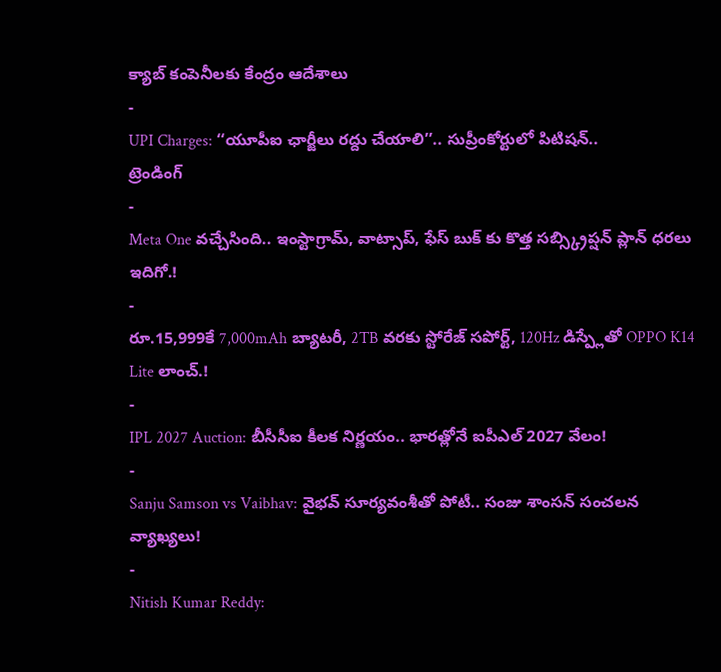క్యాబ్ కంపెనీలకు కేంద్రం ఆదేశాలు
-
UPI Charges: ‘‘యూపీఐ ఛార్జీలు రద్దు చేయాలి’’.. సుప్రీంకోర్టులో పిటిషన్..
ట్రెండింగ్
-
Meta One వచ్చేసింది.. ఇంస్టాగ్రామ్, వాట్సాప్, ఫేస్ బుక్ కు కొత్త సబ్స్క్రిప్షన్ ప్లాన్ ధరలు ఇదిగో.!
-
రూ.15,999కే 7,000mAh బ్యాటరీ, 2TB వరకు స్టోరేజ్ సపోర్ట్, 120Hz డిస్ప్లేతో OPPO K14 Lite లాంచ్.!
-
IPL 2027 Auction: బీసీసీఐ కీలక నిర్ణయం.. భారత్లోనే ఐపీఎల్ 2027 వేలం!
-
Sanju Samson vs Vaibhav: వైభవ్ సూర్యవంశీతో పోటీ.. సంజు శాంసన్ సంచలన వ్యాఖ్యలు!
-
Nitish Kumar Reddy: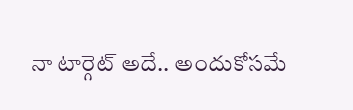నా టార్గెట్ అదే.. అందుకోసమే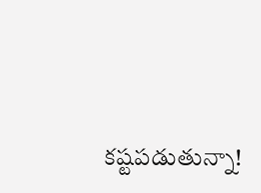కష్టపడుతున్నా!